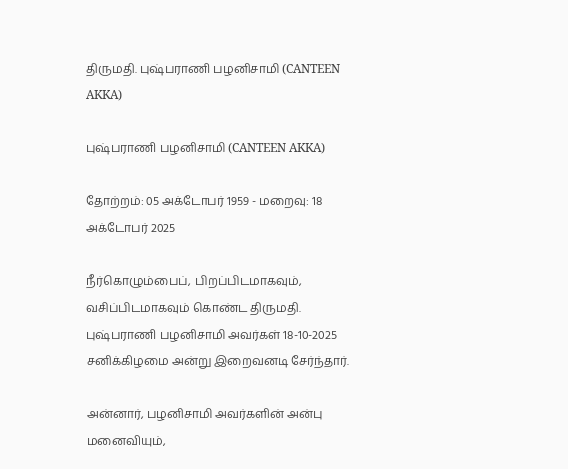திருமதி. புஷ்பராணி பழனிசாமி (CANTEEN AKKA)

புஷ்பராணி பழனிசாமி (CANTEEN AKKA)

தோற்றம்: 05 அக்டோபர் 1959 - மறைவு: 18 அக்டோபர் 2025

நீர்கொழும்பைப், பிறப்பிடமாகவும், வசிப்பிடமாகவும் கொண்ட திருமதி. புஷ்பராணி பழனிசாமி அவர்கள் 18-10-2025 சனிக்கிழமை அன்று இறைவனடி சேர்ந்தார்.

அன்னார், பழனிசாமி அவர்களின் அன்பு மனைவியும்,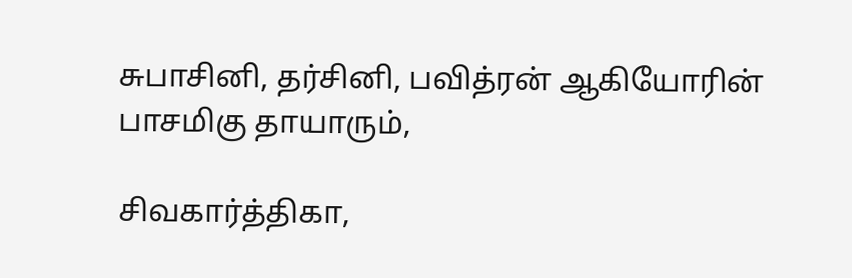சுபாசினி, தர்சினி, பவித்ரன் ஆகியோரின் பாசமிகு தாயாரும்,

சிவகார்த்திகா,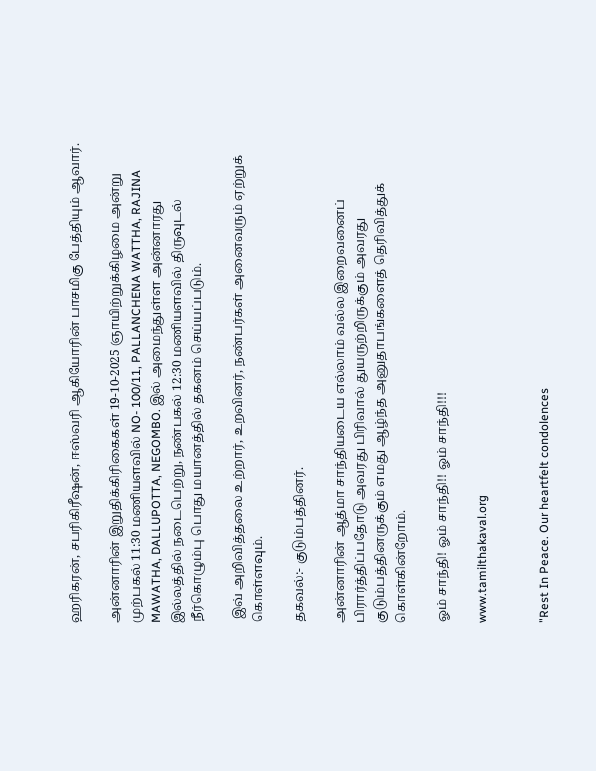ஹரிகரன், சபரிகிரீஷன், ஈஸ்வரி ஆகியோரின் பாசமிகு பேத்தியும் ஆவார்.

அன்னாரின் இறுதிக்கிரிகைகள் 19-10-2025 ஞாயிற்றுக்கிழமை அன்று முற்பகல் 11:30 மணியளவில் NO- 100/11, PALLANCHENA WATTHA, RAJINA MAWATHA, DALLUPOTTA, NEGOMBO. இல் அமைந்துள்ள அன்னாரது இல்லத்தில் நடைபெற்று, நண்பகல் 12:30 மணியளவில் திருவுடல் நீர்கொழும்பு பொது மயானத்தில் தகனம் செய்யப்படும்.

 இவ் அறிவித்தலை உற்றார், உறவினர், நண்பர்கள் அனைவரும் ஏற்றுக் கொள்ளவும்.

தகவல்:- குடும்பத்தினர்.

அன்னாரின் ஆத்மா சாந்தியடைய எல்லாம் வல்ல இறைவனைப்  பிரார்த்திப்பதோடு அவரது பிரிவால் துயருற்றிருக்கும் அவரது குடும்பத்தினருக்கும் எமது ஆழ்ந்த அனுதாபங்களைத் தெரிவித்துக் கொள்கின்றோம்.

ஓம் சாந்தி! ஓம் சாந்தி!! ஓம் சாந்தி!!!

www.tamilthakaval.org


"Rest In Peace. Our heartfelt condolences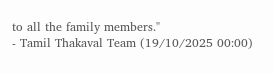to all the family members."
- Tamil Thakaval Team (19/10/2025 00:00)